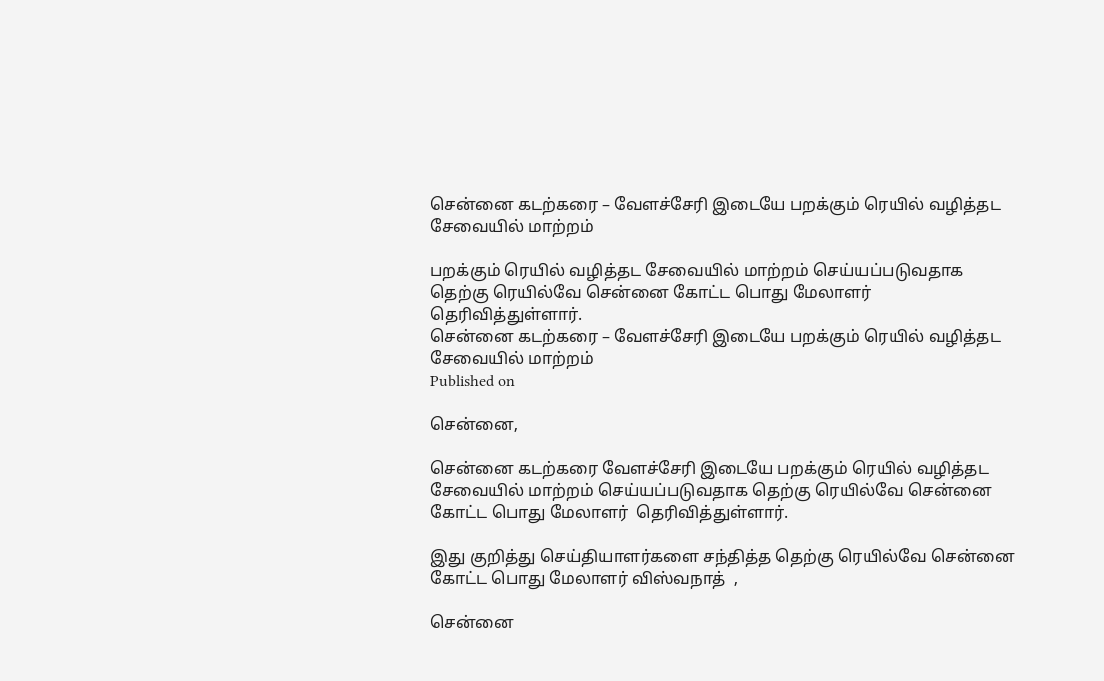சென்னை கடற்கரை – வேளச்சேரி இடையே பறக்கும் ரெயில் வழித்தட சேவையில் மாற்றம்

பறக்கும் ரெயில் வழித்தட சேவையில் மாற்றம் செய்யப்படுவதாக தெற்கு ரெயில்வே சென்னை கோட்ட பொது மேலாளர் தெரிவித்துள்ளார்.
சென்னை கடற்கரை – வேளச்சேரி இடையே பறக்கும் ரெயில் வழித்தட சேவையில் மாற்றம்
Published on

சென்னை,

சென்னை கடற்கரை வேளச்சேரி இடையே பறக்கும் ரெயில் வழித்தட சேவையில் மாற்றம் செய்யப்படுவதாக தெற்கு ரெயில்வே சென்னை கோட்ட பொது மேலாளர்  தெரிவித்துள்ளார்.

இது குறித்து செய்தியாளர்களை சந்தித்த தெற்கு ரெயில்வே சென்னை கோட்ட பொது மேலாளர் விஸ்வநாத்  ,

சென்னை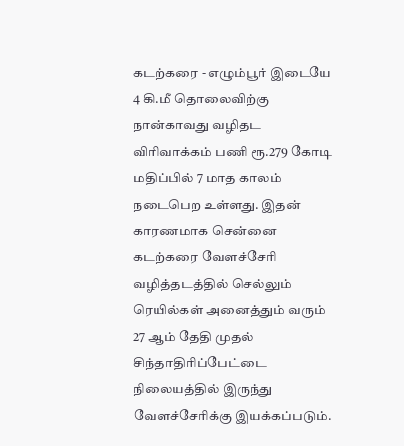கடற்கரை - எழும்பூர் இடையே 4 கி.மீ தொலைவிற்கு நான்காவது வழிதட விரிவாக்கம் பணி ரூ.279 கோடி மதிப்பில் 7 மாத காலம் நடைபெற உள்ளது. இதன் காரணமாக சென்னை கடற்கரை வேளச்சேரி வழித்தடத்தில் செல்லும் ரெயில்கள் அனைத்தும் வரும் 27 ஆம் தேதி முதல் சிந்தாதிரிப்பேட்டை நிலையத்தில் இருந்து வேளச்சேரிக்கு இயக்கப்படும்.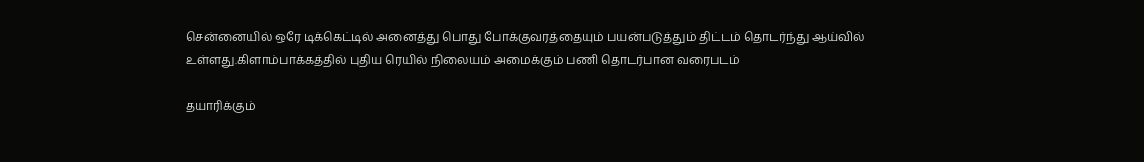சென்னையில் ஒரே டிக்கெட்டில் அனைத்து பொது போக்குவரத்தையும் பயன்படுத்தும் திட்டம் தொடர்ந்து ஆய்வில் உள்ளது.கிளாம்பாக்கத்தில் புதிய ரெயில் நிலையம் அமைக்கும் பணி தொடர்பான வரைபடம்

தயாரிக்கும்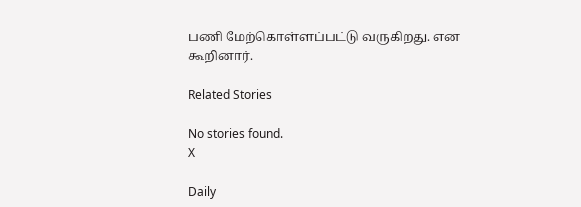பணி மேற்கொள்ளப்பட்டு வருகிறது. என கூறினார்.

Related Stories

No stories found.
X

Daily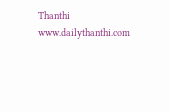Thanthi
www.dailythanthi.com